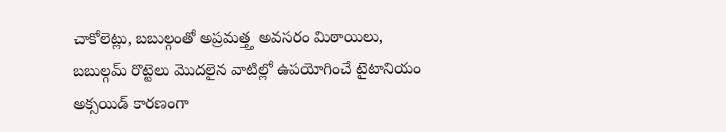చాకోలెట్లు, బబుల్గంతో అప్రమత్త్త అవసరం మిఠాయిలు, బబుల్గమ్ రొట్టెలు మొదలైన వాటిల్లో ఉపయోగించే టైటానియం అక్సయిడ్ కారణంగా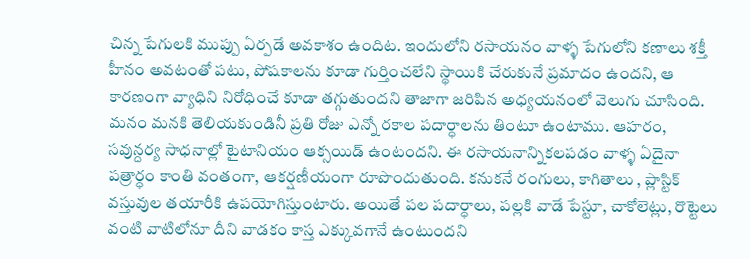చిన్న పేగులకి ముప్పు ఏర్పడే అవకాశం ఉందిట. ఇందులోని రసాయనం వాళ్ళ పేగులోని కణాలు శక్తీ హీనం అవటంతో పటు, పోషకాలను కూడా గుర్తించలేని స్థాయికి చేరుకునే ప్రమాదం ఉందని, ఆ కారణంగా వ్యాధిని నిరోధించే కూడా తగ్గుతుందని తాజాగా జరిపిన అధ్యయనంలో వెలుగు చూసింది. మనం మనకి తెలియకుండినీ ప్రతి రోజు ఎన్నో రకాల పదార్ధాలను తింటూ ఉంటాము. ఆహరం, సవున్దర్య సాధనాల్లో టైటానియం ఆక్సయిడ్ ఉంటందని. ఈ రసాయనాన్నికలపడం వాళ్ళ ఏదైనా పత్రార్ధం కాంతి వంతంగా, ఆకర్షణీయంగా రూపొందుతుంది. కనుకనే రంగులు, కాగితాలు , ప్లాస్టిక్ వస్తువుల తయారీకి ఉపయోగిస్తుంటారు. అయితే పల పదార్ధాలు, పల్లకి వాడే పేస్టూ, చాకోలెట్లు, రొట్టెలు వంటి వాటిలోనూ దీని వాడకం కాస్త ఎక్కువగానే ఉంటుందని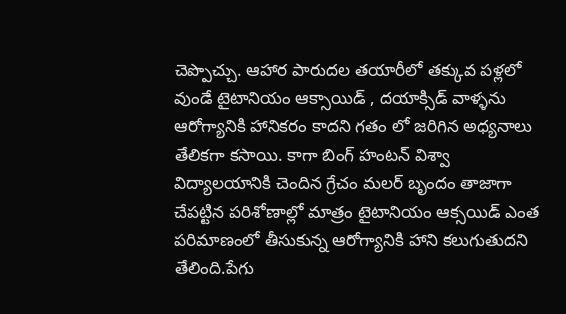చెప్పొచ్చు. ఆహార పారుదల తయారీలో తక్కువ పళ్లలో వుండే టైటానియం ఆక్సాయిడ్ , దయాక్సిడ్ వాళ్ళను ఆరోగ్యానికి హానికరం కాదని గతం లో జరిగిన అధ్యనాలు తేలికగా కసాయి. కాగా బింగ్ హంటన్ విశ్వా విద్యాలయానికి చెందిన గ్రేచం మలర్ బృందం తాజాగా చేపట్టిన పరిశోణాల్లో మాత్రం టైటానియం ఆక్సయిడ్ ఎంత పరిమాణంలో తీసుకున్న ఆరోగ్యానికి హాని కలుగుతుదని తేలింది.పేగు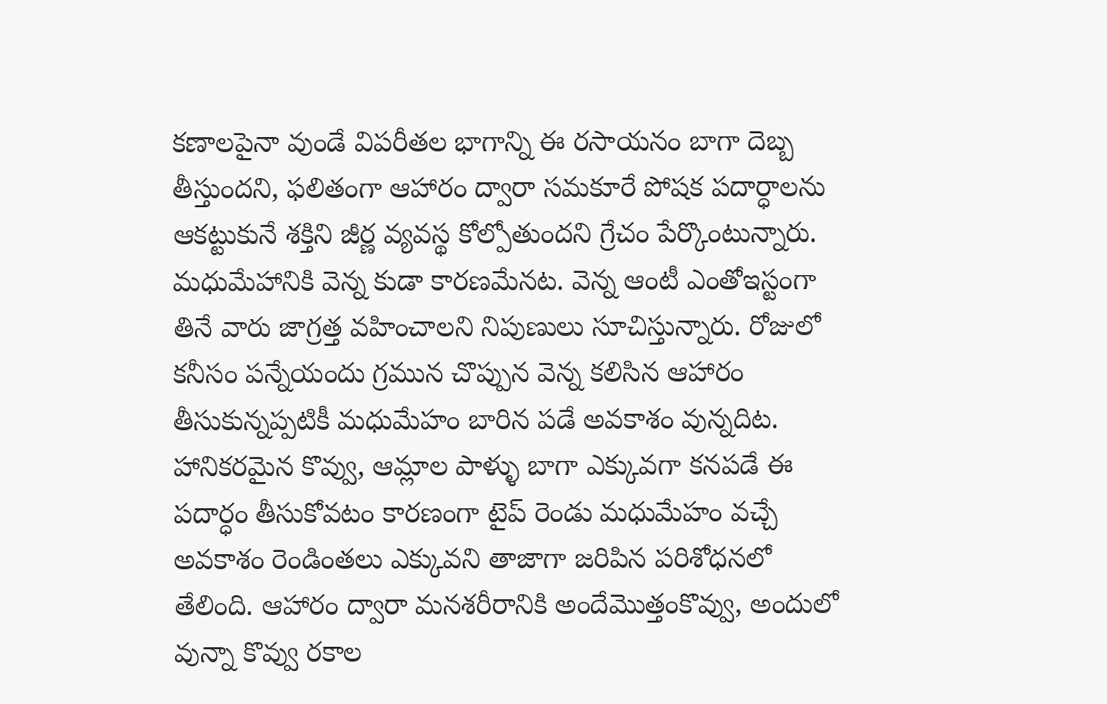కణాలపైనా వుండే విపరీతల భాగాన్ని ఈ రసాయనం బాగా దెబ్బ తీస్తుందని, ఫలితంగా ఆహారం ద్వారా సమకూరే పోషక పదార్ధాలను ఆకట్టుకునే శక్తిని జీర్ణ వ్యవస్థ కోల్పోతుందని గ్రేచం పేర్కొంటున్నారు. మధుమేహానికి వెన్న కుడా కారణమేనట. వెన్న ఆంటీ ఎంతోఇస్టంగా తినే వారు జాగ్రత్త వహించాలని నిపుణులు సూచిస్తున్నారు. రోజులో కనీసం పన్నేయందు గ్రమున చొప్పున వెన్న కలిసిన ఆహారం తీసుకున్నప్పటికీ మధుమేహం బారిన పడే అవకాశం వున్నదిట. హానికరమైన కొవ్వు, ఆమ్లాల పాళ్ళు బాగా ఎక్కువగా కనపడే ఈ పదార్ధం తీసుకోవటం కారణంగా టైప్ రెండు మధుమేహం వచ్చే అవకాశం రెండింతలు ఎక్కువని తాజాగా జరిపిన పరిశోధనలో తేలింది. ఆహారం ద్వారా మనశరీరానికి అందేమొత్తంకొవ్వు, అందులో వున్నా కొవ్వు రకాల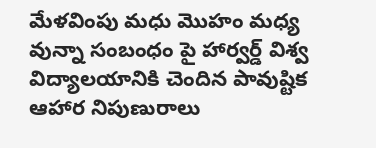మేళవింపు మధు మొహం మధ్య వున్నా సంబంధం పై హార్వర్డ్ విశ్వ విద్యాలయానికి చెందిన పావుష్టిక ఆహార నిపుణురాలు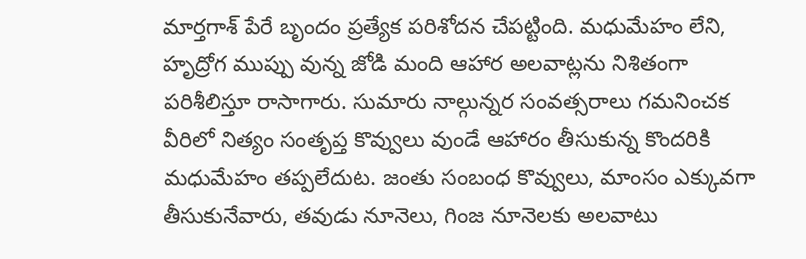మార్తగాశ్ పేరే బృందం ప్రత్యేక పరిశోదన చేపట్టింది. మధుమేహం లేని, హృద్రోగ ముప్పు వున్న జోడి మంది ఆహార అలవాట్లను నిశితంగా పరిశీలిస్తూ రాసాగారు. సుమారు నాల్గున్నర సంవత్సరాలు గమనించక వీరిలో నిత్యం సంతృప్త కొవ్వులు వుండే ఆహారం తీసుకున్న కొందరికి మధుమేహం తప్పలేదుట. జంతు సంబంధ కొవ్వులు, మాంసం ఎక్కువగా తీసుకునేవారు, తవుడు నూనెలు, గింజ నూనెలకు అలవాటు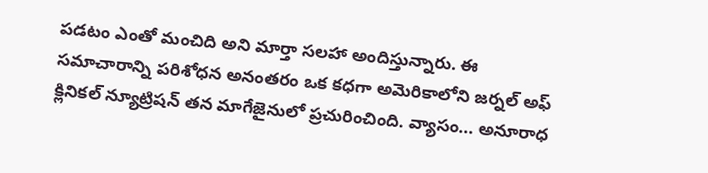పడటం ఎంతో మంచిది అని మార్తా సలహా అందిస్తున్నారు. ఈ సమాచారాన్ని పరిశోధన అనంతరం ఒక కధగా అమెరికాలోని జర్నల్ అఫ్ క్లినికల్ న్యూట్రిషన్ తన మాగేజైనులో ప్రచురించింది. వ్యాసం... అనూరాధ